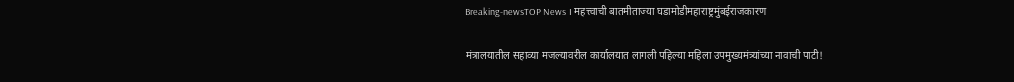Breaking-newsTOP News । महत्त्वाची बातमीताज्या घडामोडीमहाराष्ट्रमुंबईराजकारण

मंत्रालयातील सहाव्या मजल्यावरील कार्यालयात लागली पहिल्या महिला उपमुख्यमंत्र्यांच्या नावाची पाटी!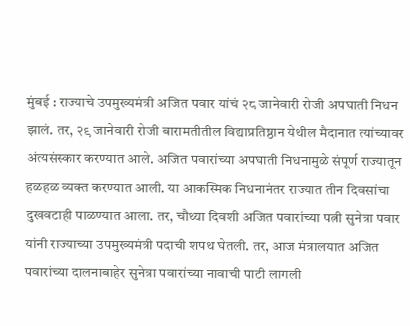मुंबई : राज्याचे उपमुख्यमंत्री अजित पवार यांचं २८ जानेवारी रोजी अपघाती निधन झालं. तर, २९ जानेवारी रोजी बारामतीतील विद्याप्रतिष्ठान येथील मैदानात त्यांच्यावर अंत्यसंस्कार करण्यात आले. अजित पवारांच्या अपघाती निधनामुळे संपूर्ण राज्यातून हळहळ व्यक्त करण्यात आली. या आकस्मिक निधनानंतर राज्यात तीन दिवसांचा दुखवटाही पाळण्यात आला. तर, चौथ्या दिवशी अजित पवारांच्या पत्नी सुनेत्रा पवार यांनी राज्याच्या उपमुख्यमंत्री पदाची शपथ घेतली. तर, आज मंत्रालयात अजित पवारांच्या दालनाबाहेर सुनेत्रा पवारांच्या नावाची पाटी लागली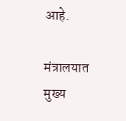आहे.

मंत्रालयात मुख्य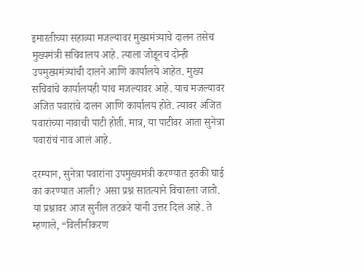इमारतीच्या सहाव्या मजल्यावर मुख्यमंत्र्याचे दालन तसेच मुख्यमंत्री सचिवालय आहे. त्याला जोडूनच दोन्ही उपमुख्यमंत्र्यांची दालने आणि कार्यालये आहेत. मुख्य सचिवांचे कार्यालयही याच मजल्यावर आहे. याच मजल्यावर अजित पवारांचे दालन आणि कार्यालय होते. त्यावर अजित पवारांच्या नावाची पाटी होती. मात्र, या पाटीवर आता सुनेत्रा पवारांचं नाव आलं आहे.

दरम्यान, सुनेत्रा पवारांना उपमुख्यमंत्री करण्यात इतकी घाई का करण्यात आली? असा प्रश्न सातत्याने विचारला जातो. या प्रश्नावर आज सुनील तटकरे यांनी उत्तर दिलं आहे. ते म्हणाले, “विलीनीकरण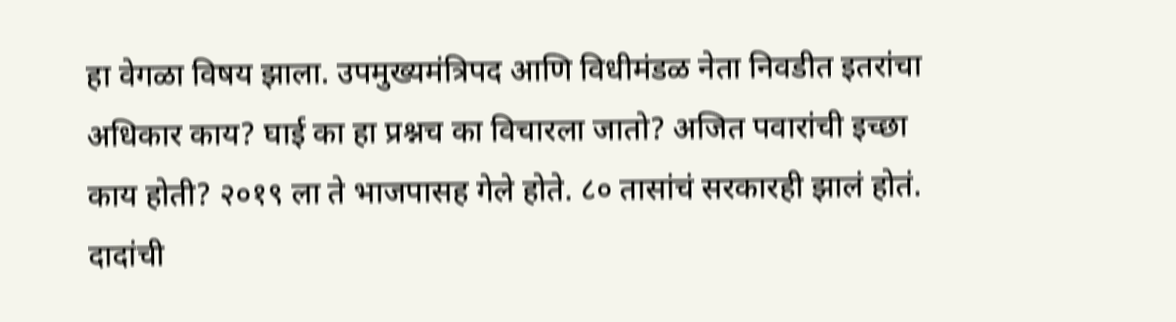हा वेगळा विषय झाला. उपमुख्यमंत्रिपद आणि विधीमंडळ नेता निवडीत इतरांचा अधिकार काय? घाई का हा प्रश्नच का विचारला जातो? अजित पवारांची इच्छा काय होती? २०१९ ला ते भाजपासह गेले होते. ८० तासांचं सरकारही झालं होतं. दादांची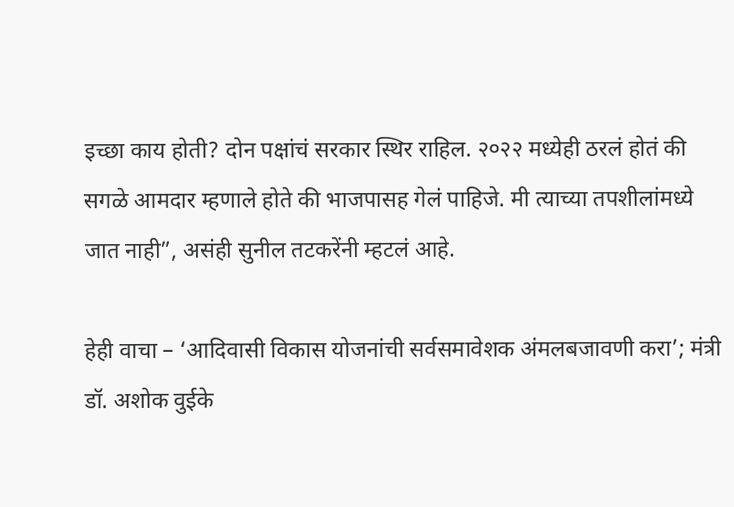इच्छा काय होती? दोन पक्षांचं सरकार स्थिर राहिल. २०२२ मध्येही ठरलं होतं की सगळे आमदार म्हणाले होते की भाजपासह गेलं पाहिजे. मी त्याच्या तपशीलांमध्ये जात नाही”, असंही सुनील तटकरेंनी म्हटलं आहे.

हेही वाचा – ‘आदिवासी विकास योजनांची सर्वसमावेशक अंमलबजावणी करा’; मंत्री डॉ. अशोक वुईके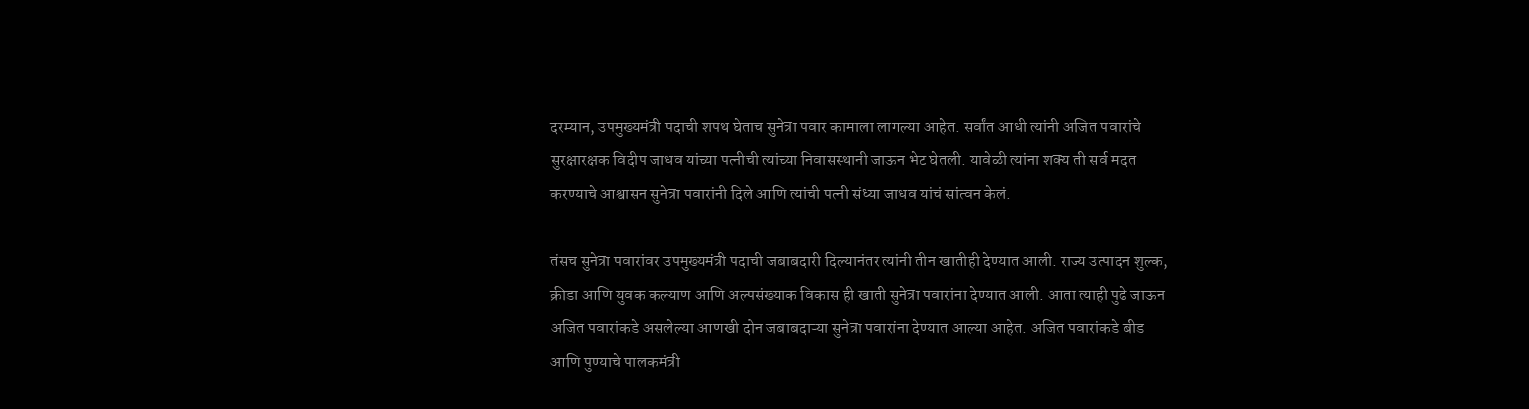दरम्यान, उपमुख्यमंत्री पदाची शपथ घेताच सुनेत्रा पवार कामाला लागल्या आहेत. सर्वांत आधी त्यांनी अजित पवारांचे सुरक्षारक्षक विदीप जाधव यांच्या पत्नीची त्यांच्या निवासस्थानी जाऊन भेट घेतली. यावेळी त्यांना शक्य ती सर्व मदत करण्याचे आश्वासन सुनेत्रा पवारांनी दिले आणि त्यांची पत्नी संध्या जाधव यांचं सांत्वन केलं.

तंसच सुनेत्रा पवारांवर उपमुख्यमंत्री पदाची जबाबदारी दिल्यानंतर त्यांनी तीन खातीही देण्यात आली. राज्य उत्पादन शुल्क, क्रीडा आणि युवक कल्याण आणि अल्पसंख्याक विकास ही खाती सुनेत्रा पवारांना देण्यात आली. आता त्याही पुढे जाऊन अजित पवारांकडे असलेल्या आणखी दोन जबाबदाऱ्या सुनेत्रा पवारांना देण्यात आल्या आहेत. अजित पवारांकडे बीड आणि पुण्याचे पालकमंत्री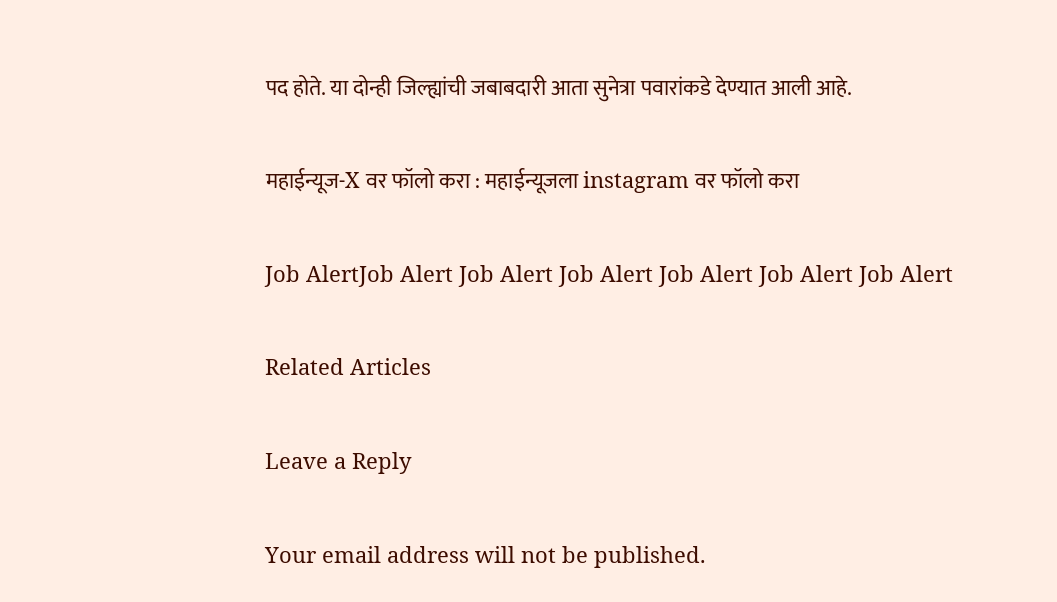पद होते. या दोन्ही जिल्ह्यांची जबाबदारी आता सुनेत्रा पवारांकडे देण्यात आली आहे.

महाईन्यूज-X वर फॉलो करा : महाईन्यूजला instagram वर फॉलो करा

Job AlertJob Alert Job Alert Job Alert Job Alert Job Alert Job Alert

Related Articles

Leave a Reply

Your email address will not be published.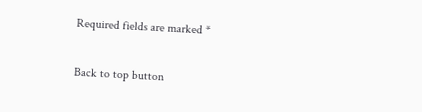Required fields are marked *

Back to top button